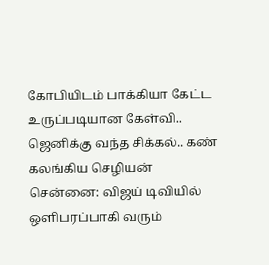கோபியிடம் பாக்கியா கேட்ட உருப்படியான கேள்வி.. ஜெனிக்கு வந்த சிக்கல்.. கண் கலங்கிய செழியன்
சென்னை: விஜய் டிவியில் ஒளிபரப்பாகி வரும்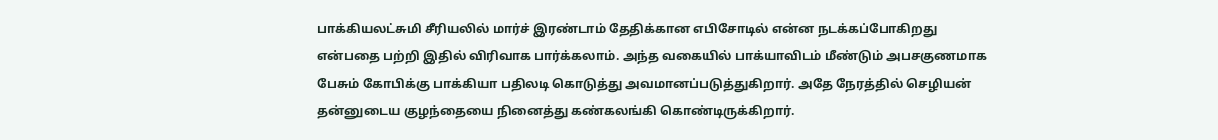பாக்கியலட்சுமி சீரியலில் மார்ச் இரண்டாம் தேதிக்கான எபிசோடில் என்ன நடக்கப்போகிறது என்பதை பற்றி இதில் விரிவாக பார்க்கலாம். அந்த வகையில் பாக்யாவிடம் மீண்டும் அபசகுணமாக பேசும் கோபிக்கு பாக்கியா பதிலடி கொடுத்து அவமானப்படுத்துகிறார். அதே நேரத்தில் செழியன் தன்னுடைய குழந்தையை நினைத்து கண்கலங்கி கொண்டிருக்கிறார்.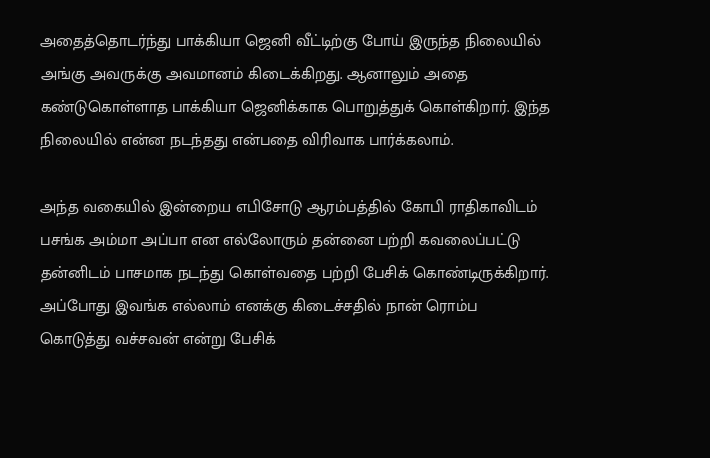அதைத்தொடர்ந்து பாக்கியா ஜெனி வீட்டிற்கு போய் இருந்த நிலையில் அங்கு அவருக்கு அவமானம் கிடைக்கிறது. ஆனாலும் அதை கண்டுகொள்ளாத பாக்கியா ஜெனிக்காக பொறுத்துக் கொள்கிறார். இந்த நிலையில் என்ன நடந்தது என்பதை விரிவாக பார்க்கலாம்.

அந்த வகையில் இன்றைய எபிசோடு ஆரம்பத்தில் கோபி ராதிகாவிடம் பசங்க அம்மா அப்பா என எல்லோரும் தன்னை பற்றி கவலைப்பட்டு தன்னிடம் பாசமாக நடந்து கொள்வதை பற்றி பேசிக் கொண்டிருக்கிறார்.
அப்போது இவங்க எல்லாம் எனக்கு கிடைச்சதில் நான் ரொம்ப கொடுத்து வச்சவன் என்று பேசிக்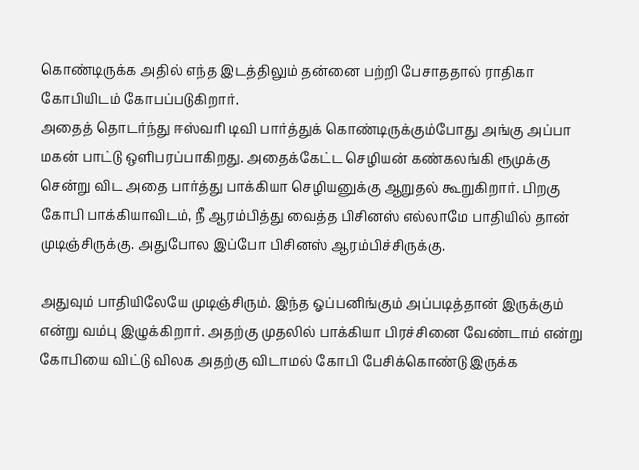கொண்டிருக்க அதில் எந்த இடத்திலும் தன்னை பற்றி பேசாததால் ராதிகா கோபியிடம் கோபப்படுகிறார்.
அதைத் தொடர்ந்து ஈஸ்வரி டிவி பார்த்துக் கொண்டிருக்கும்போது அங்கு அப்பா மகன் பாட்டு ஒளிபரப்பாகிறது. அதைக்கேட்ட செழியன் கண்கலங்கி ரூமுக்கு சென்று விட அதை பார்த்து பாக்கியா செழியனுக்கு ஆறுதல் கூறுகிறார். பிறகு கோபி பாக்கியாவிடம், நீ ஆரம்பித்து வைத்த பிசினஸ் எல்லாமே பாதியில் தான் முடிஞ்சிருக்கு. அதுபோல இப்போ பிசினஸ் ஆரம்பிச்சிருக்கு.

அதுவும் பாதியிலேயே முடிஞ்சிரும். இந்த ஓப்பனிங்கும் அப்படித்தான் இருக்கும் என்று வம்பு இழுக்கிறார். அதற்கு முதலில் பாக்கியா பிரச்சினை வேண்டாம் என்று கோபியை விட்டு விலக அதற்கு விடாமல் கோபி பேசிக்கொண்டு இருக்க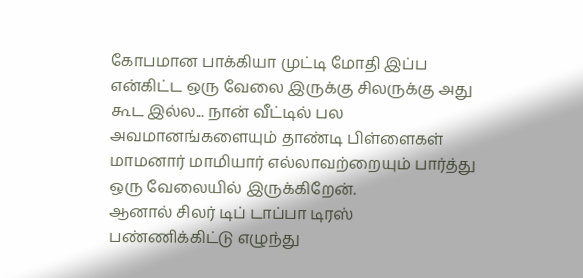கோபமான பாக்கியா முட்டி மோதி இப்ப என்கிட்ட ஒரு வேலை இருக்கு சிலருக்கு அது கூட இல்ல... நான் வீட்டில் பல அவமானங்களையும் தாண்டி பிள்ளைகள் மாமனார் மாமியார் எல்லாவற்றையும் பார்த்து ஒரு வேலையில் இருக்கிறேன்.
ஆனால் சிலர் டிப் டாப்பா டிரஸ் பண்ணிக்கிட்டு எழுந்து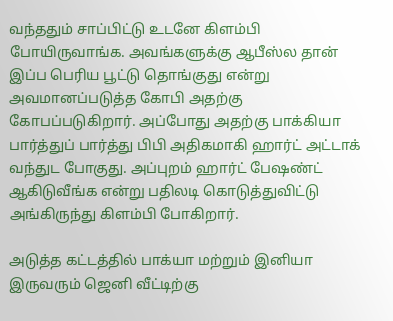வந்ததும் சாப்பிட்டு உடனே கிளம்பி போயிருவாங்க. அவங்களுக்கு ஆபீஸ்ல தான் இப்ப பெரிய பூட்டு தொங்குது என்று அவமானப்படுத்த கோபி அதற்கு கோபப்படுகிறார். அப்போது அதற்கு பாக்கியா பார்த்துப் பார்த்து பிபி அதிகமாகி ஹார்ட் அட்டாக் வந்துட போகுது. அப்புறம் ஹார்ட் பேஷண்ட் ஆகிடுவீங்க என்று பதிலடி கொடுத்துவிட்டு அங்கிருந்து கிளம்பி போகிறார்.

அடுத்த கட்டத்தில் பாக்யா மற்றும் இனியா இருவரும் ஜெனி வீட்டிற்கு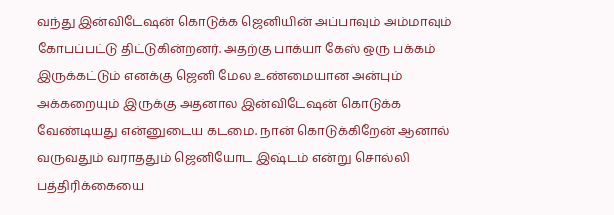வந்து இன்விடேஷன் கொடுக்க ஜெனியின் அப்பாவும் அம்மாவும் கோபப்பட்டு திட்டுகின்றனர். அதற்கு பாக்யா கேஸ் ஒரு பக்கம் இருக்கட்டும் எனக்கு ஜெனி மேல உண்மையான அன்பும் அக்கறையும் இருக்கு அதனால இன்விடேஷன் கொடுக்க வேண்டியது என்னுடைய கடமை. நான் கொடுக்கிறேன் ஆனால் வருவதும் வராததும் ஜெனியோட இஷ்டம் என்று சொல்லி பத்திரிக்கையை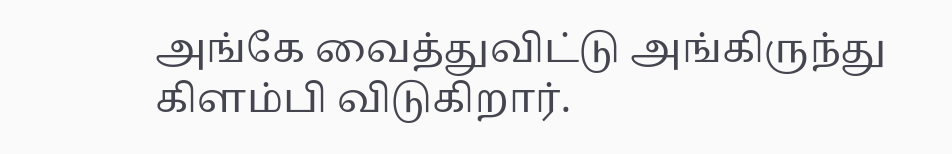அங்கே வைத்துவிட்டு அங்கிருந்து கிளம்பி விடுகிறார்.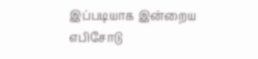இப்படியாக இன்றைய எபிசோடு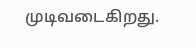முடிவடைகிறது.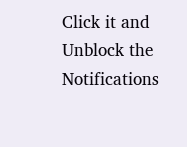Click it and Unblock the Notifications